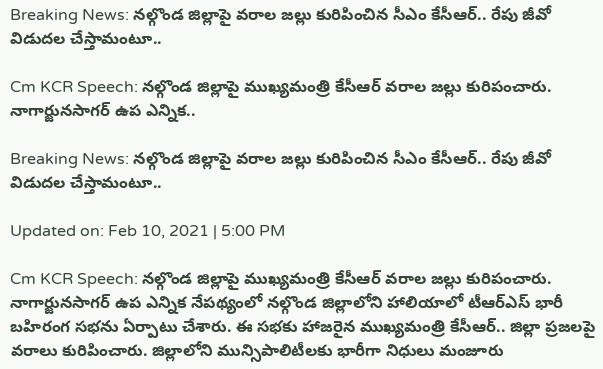Breaking News: నల్గొండ జిల్లాపై వరాల జల్లు కురిపించిన సీఎం కేసీఆర్.. రేపు జీవో విడుదల చేస్తామంటూ..

Cm KCR Speech: నల్గొండ జిల్లాపై ముఖ్యమంత్రి కేసీఆర్ వరాల జల్లు కురిపంచారు. నాగార్జునసాగర్ ఉప ఎన్నిక..

Breaking News: నల్గొండ జిల్లాపై వరాల జల్లు కురిపించిన సీఎం కేసీఆర్.. రేపు జీవో విడుదల చేస్తామంటూ..

Updated on: Feb 10, 2021 | 5:00 PM

Cm KCR Speech: నల్గొండ జిల్లాపై ముఖ్యమంత్రి కేసీఆర్ వరాల జల్లు కురిపంచారు. నాగార్జునసాగర్ ఉప ఎన్నిక నేపథ్యంలో నల్గొండ జిల్లాలోని హాలియాలో టీఆర్ఎస్ భారీ బహిరంగ సభను ఏర్పాటు చేశారు. ఈ సభకు హాజరైన ముఖ్యమంత్రి కేసీఆర్.. జిల్లా ప్రజలపై వరాలు కురిపించారు. జిల్లాలోని మున్సిపాలిటీలకు భారీగా నిధులు మంజూరు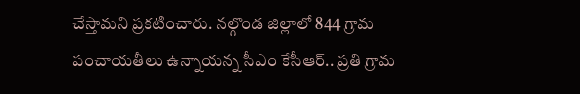చేస్తామని ప్రకటించారు. నల్గొండ జిల్లాలో 844 గ్రామ పంచాయతీలు ఉన్నాయన్న సీఎం కేసీఆర్.. ప్రతి గ్రామ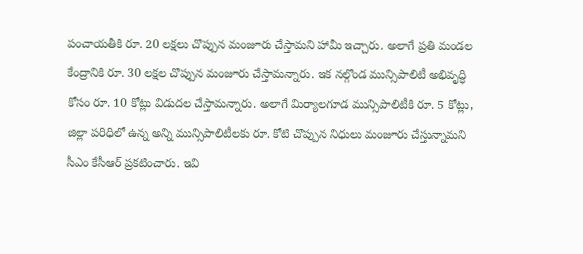పంచాయతీకి రూ. 20 లక్షలు చొప్పున మంజూరు చేస్తామని హామీ ఇచ్చారు. అలాగే ప్రతి మండల కేంద్రానికి రూ. 30 లక్షల చొప్పున మంజూరు చేస్తామన్నారు. ఇక నల్గొండ మున్సిపాలిటీ అభివృద్ధి కోసం రూ. 10 కోట్లు విడుదల చేస్తామన్నారు. అలాగే మిర్యాలగూడ మున్సిపాలిటీకి రూ. 5 కోట్లు, జిల్లా పరిధిలో ఉన్న అన్ని మున్సిపాలిటీలకు రూ. కోటి చొప్పున నిధులు మంజూరు చేస్తున్నామని సీఎం కేసీఆర్ ప్రకటించారు. ఇవి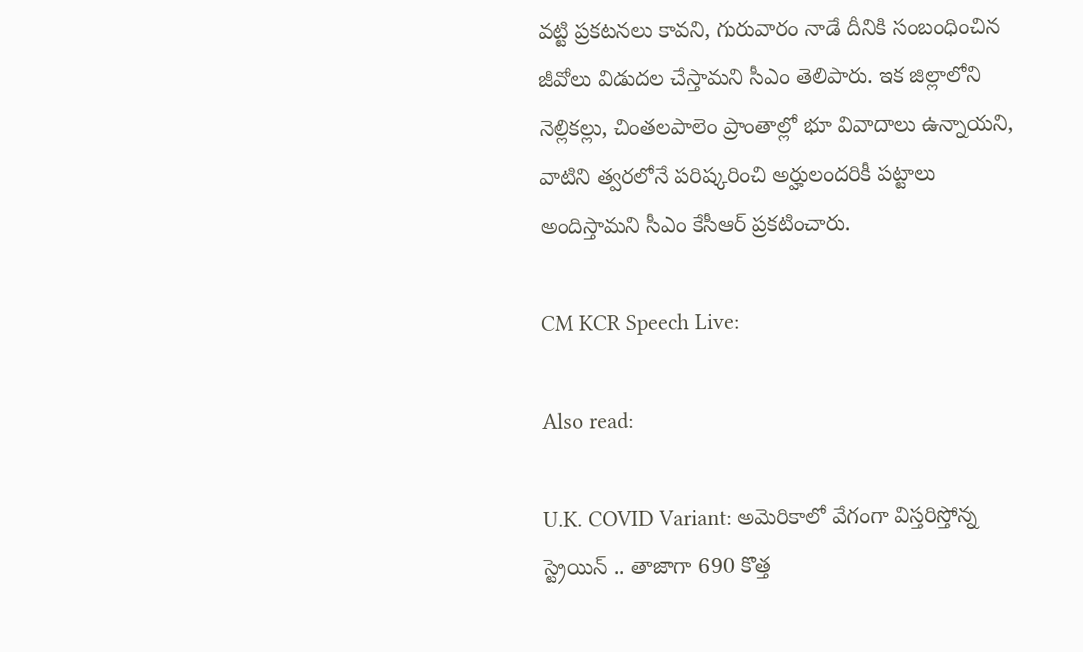వట్టి ప్రకటనలు కావని, గురువారం నాడే దీనికి సంబంధించిన జీవోలు విడుదల చేస్తామని సీఎం తెలిపారు. ఇక జిల్లాలోని నెల్లికల్లు, చింతలపాలెం ప్రాంతాల్లో భూ వివాదాలు ఉన్నాయని, వాటిని త్వరలోనే పరిష్కరించి అర్హులందరికీ పట్టాలు అందిస్తామని సీఎం కేసీఆర్ ప్రకటించారు.

CM KCR Speech Live:

Also read:

U.K. COVID Variant: అమెరికాలో వేగంగా విస్తరిస్తోన్న స్ట్రెయిన్ .. తాజాగా 690 కొత్త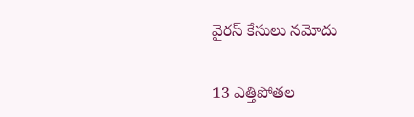వైరస్ కేసులు నమోదు

13 ఎత్తిపోతల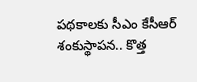పథకాలకు సీఎం కేసీఆర్‌ శంకుస్థాపన.. కొత్త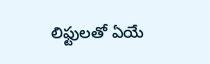లిఫ్టులతో ఏయే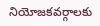నియోజకవర్గాలకు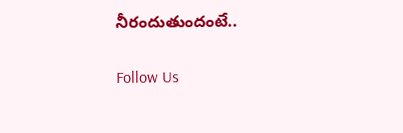నీరందుతుందంటే..

Follow Us